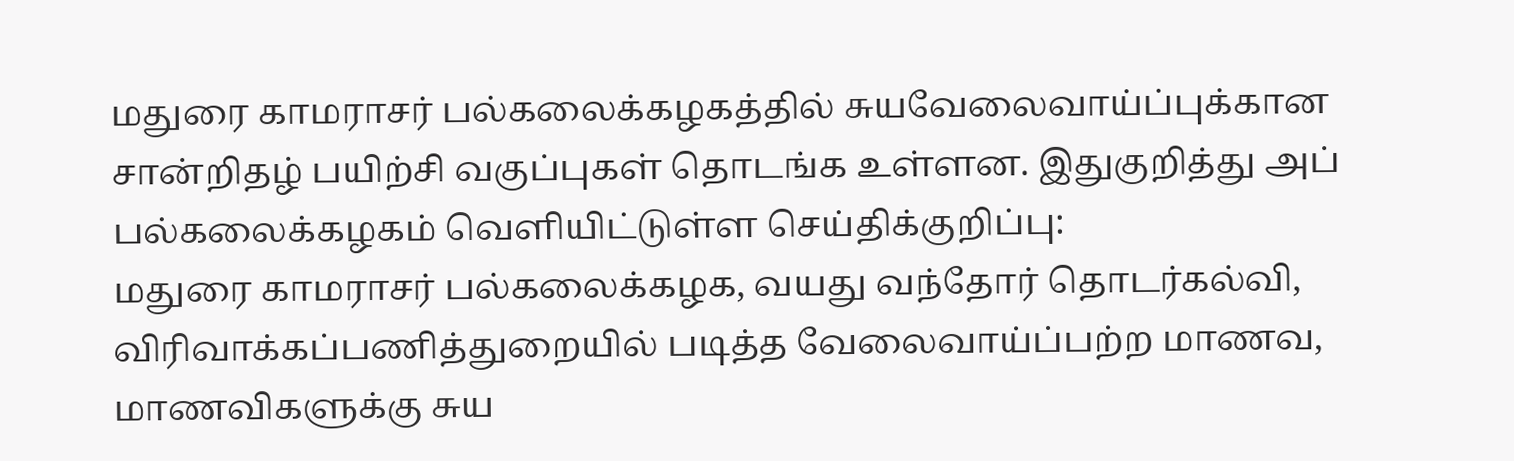மதுரை காமராசர் பல்கலைக்கழகத்தில் சுயவேலைவாய்ப்புக்கான சான்றிதழ் பயிற்சி வகுப்புகள் தொடங்க உள்ளன. இதுகுறித்து அப் பல்கலைக்கழகம் வெளியிட்டுள்ள செய்திக்குறிப்பு:
மதுரை காமராசர் பல்கலைக்கழக, வயது வந்தோர் தொடர்கல்வி, விரிவாக்கப்பணித்துறையில் படித்த வேலைவாய்ப்பற்ற மாணவ, மாணவிகளுக்கு சுய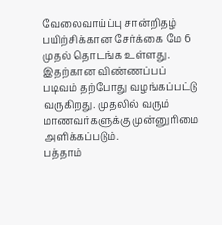வேலைவாய்ப்பு சான்றிதழ் பயிற்சிக்கான சேர்க்கை மே 6 முதல் தொடங்க உள்ளது.
இதற்கான விண்ணப்பப் படிவம் தற்போது வழங்கப்பட்டு வருகிறது. முதலில் வரும் மாணவர்களுக்கு முன்னுரிமை அளிக்கப்படும்.
பத்தாம்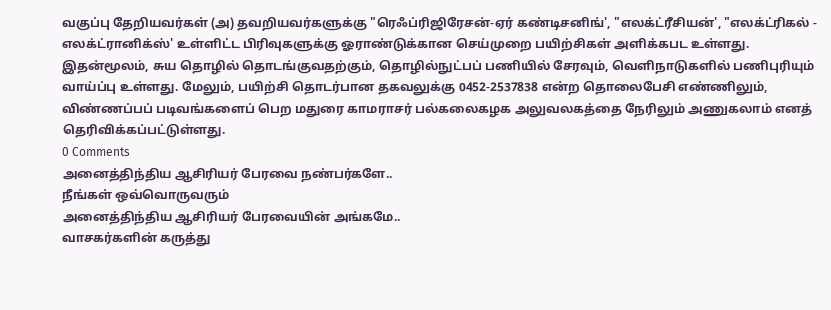வகுப்பு தேறியவர்கள் (அ) தவறியவர்களுக்கு "ரெஃப்ரிஜிரேசன்-ஏர் கண்டிசனிங்', "எலக்ட்ரீசியன்', "எலக்ட்ரிகல் - எலக்ட்ரானிக்ஸ்' உள்ளிட்ட பிரிவுகளுக்கு ஓராண்டுக்கான செய்முறை பயிற்சிகள் அளிக்கபட உள்ளது.
இதன்மூலம், சுய தொழில் தொடங்குவதற்கும், தொழில்நுட்பப் பணியில் சேரவும், வெளிநாடுகளில் பணிபுரியும் வாய்ப்பு உள்ளது. மேலும், பயிற்சி தொடர்பான தகவலுக்கு 0452-2537838 என்ற தொலைபேசி எண்ணிலும், விண்ணப்பப் படிவங்களைப் பெற மதுரை காமராசர் பல்கலைகழக அலுவலகத்தை நேரிலும் அணுகலாம் எனத் தெரிவிக்கப்பட்டுள்ளது.
0 Comments
அனைத்திந்திய ஆசிரியர் பேரவை நண்பர்களே..
நீங்கள் ஒவ்வொருவரும்
அனைத்திந்திய ஆசிரியர் பேரவையின் அங்கமே..
வாசகர்களின் கருத்து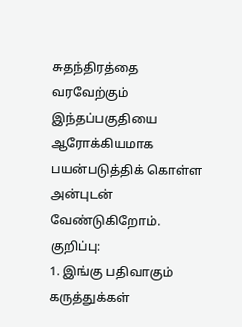சுதந்திரத்தை வரவேற்கும் இந்தப்பகுதியை ஆரோக்கியமாக பயன்படுத்திக் கொள்ள அன்புடன் வேண்டுகிறோம்.
குறிப்பு:
1. இங்கு பதிவாகும் கருத்துக்கள்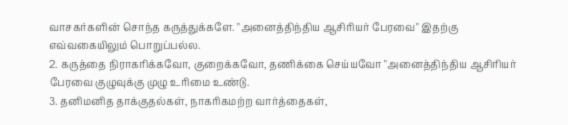வாசகர்களின் சொந்த கருத்துக்களே. "அனைத்திந்திய ஆசிரியர் பேரவை" இதற்கு எவ்வகையிலும் பொறுப்பல்ல.
2. கருத்தை நிராகரிக்கவோ, குறைக்கவோ, தணிக்கை செய்யவோ "அனைத்திந்திய ஆசிரியர் பேரவை குழுவுக்கு முழு உரிமை உண்டு.
3. தனிமனித தாக்குதல்கள், நாகரிகமற்ற வார்த்தைகள்,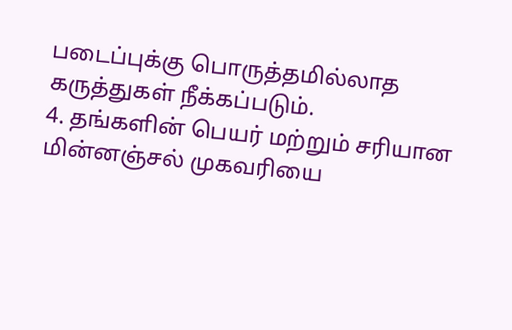படைப்புக்கு பொருத்தமில்லாத கருத்துகள் நீக்கப்படும்.
4. தங்களின் பெயர் மற்றும் சரியான மின்னஞ்சல் முகவரியை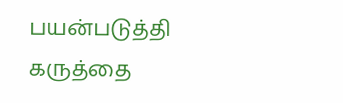பயன்படுத்தி கருத்தை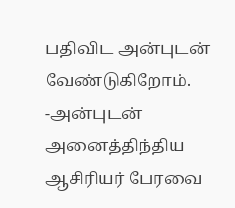பதிவிட அன்புடன் வேண்டுகிறோம்.
-அன்புடன்
அனைத்திந்திய ஆசிரியர் பேரவை